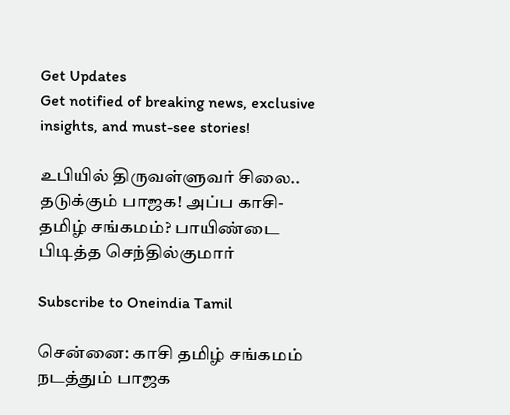Get Updates
Get notified of breaking news, exclusive insights, and must-see stories!

உபியில் திருவள்ளுவர் சிலை.. தடுக்கும் பாஜக! அப்ப காசி-தமிழ் சங்கமம்? பாயிண்டை பிடித்த செந்தில்குமார்

Subscribe to Oneindia Tamil

சென்னை: காசி தமிழ் சங்கமம் நடத்தும் பாஜக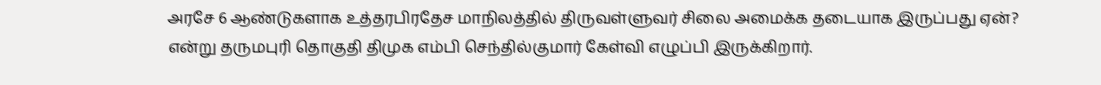அரசே 6 ஆண்டுகளாக உத்தரபிரதேச மாநிலத்தில் திருவள்ளுவர் சிலை அமைக்க தடையாக இருப்பது ஏன்? என்று தருமபுரி தொகுதி திமுக எம்பி செந்தில்குமார் கேள்வி எழுப்பி இருக்கிறார்.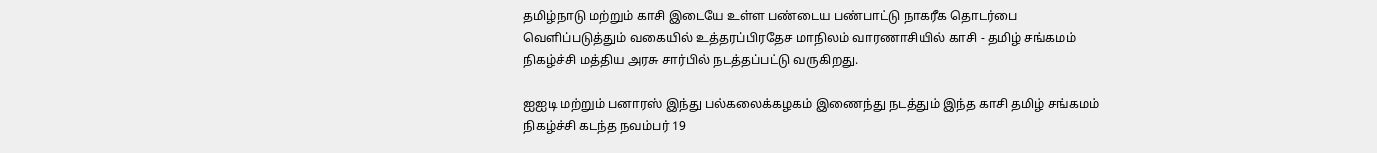தமிழ்நாடு மற்றும் காசி இடையே உள்ள பண்டைய பண்பாட்டு நாகரீக தொடர்பை வெளிப்படுத்தும் வகையில் உத்தரப்பிரதேச மாநிலம் வாரணாசியில் காசி - தமிழ் சங்கமம் நிகழ்ச்சி மத்திய அரசு சார்பில் நடத்தப்பட்டு வருகிறது.

ஐஐடி மற்றும் பனாரஸ் இந்து பல்கலைக்கழகம் இணைந்து நடத்தும் இந்த காசி தமிழ் சங்கமம் நிகழ்ச்சி கடந்த நவம்பர் 19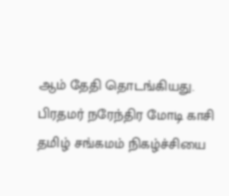ஆம் தேதி தொடங்கியது. பிரதமர் நரேந்திர மோடி காசி தமிழ் சங்கமம் நிகழ்ச்சியை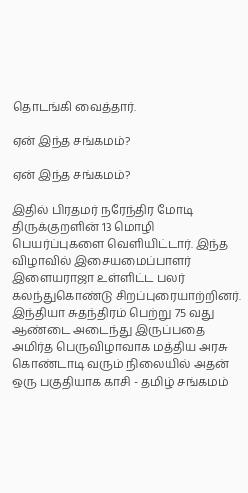தொடங்கி வைத்தார்.

ஏன் இந்த சங்கமம்?

ஏன் இந்த சங்கமம்?

இதில் பிரதமர் நரேந்திர மோடி திருக்குறளின் 13 மொழி பெயர்ப்புகளை வெளியிட்டார். இந்த விழாவில் இசையமைப்பாளர் இளையராஜா உள்ளிட்ட பலர் கலந்துகொண்டு சிறப்புரையாற்றினர். இந்தியா சுதந்திரம் பெற்று 75 வது ஆண்டை அடைந்து இருப்பதை அமிர்த பெருவிழாவாக மத்திய அரசு கொண்டாடி வரும் நிலையில் அதன் ஒரு பகுதியாக காசி - தமிழ் சங்கமம்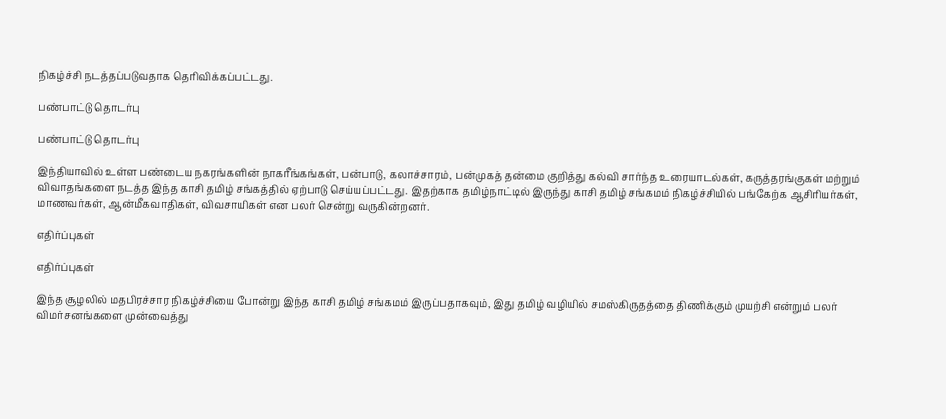நிகழ்ச்சி நடத்தப்படுவதாக தெரிவிக்கப்பட்டது.

பண்பாட்டு தொடர்பு

பண்பாட்டு தொடர்பு

இந்தியாவில் உள்ள பண்டைய நகரங்களின் நாகரீங்கங்கள், பன்பாடு, கலாச்சாரம், பன்முகத் தன்மை குறித்து கல்வி சார்ந்த உரையாடல்கள், கருத்தரங்குகள் மற்றும் விவாதங்களை நடத்த இந்த காசி தமிழ் சங்கத்தில் ஏற்பாடு செய்யப்பட்டது. இதற்காக தமிழ்நாட்டில் இருந்து காசி தமிழ் சங்கமம் நிகழ்ச்சியில் பங்கேற்க ஆசிரியர்கள், மாணவர்கள், ஆன்மீகவாதிகள், விவசாயிகள் என பலர் சென்று வருகின்றனர்.

எதிர்ப்புகள்

எதிர்ப்புகள்

இந்த சூழலில் மதபிரச்சார நிகழ்ச்சியை போன்று இந்த காசி தமிழ் சங்கமம் இருப்பதாகவும், இது தமிழ் வழியில் சமஸ்கிருதத்தை திணிக்கும் முயற்சி என்றும் பலர் விமர்சனங்களை முன்வைத்து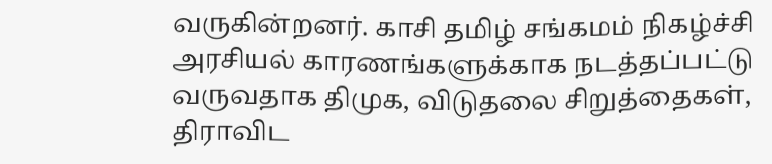வருகின்றனர். காசி தமிழ் சங்கமம் நிகழ்ச்சி அரசியல் காரணங்களுக்காக நடத்தப்பட்டு வருவதாக திமுக, விடுதலை சிறுத்தைகள், திராவிட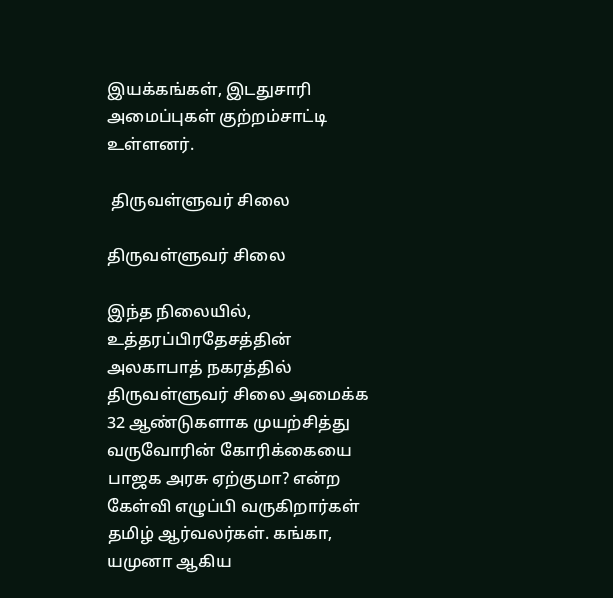இயக்கங்கள், இடதுசாரி அமைப்புகள் குற்றம்சாட்டி உள்ளனர்.

 திருவள்ளுவர் சிலை

திருவள்ளுவர் சிலை

இந்த நிலையில், உத்தரப்பிரதேசத்தின் அலகாபாத் நகரத்தில் திருவள்ளுவர் சிலை அமைக்க 32 ஆண்டுகளாக முயற்சித்து வருவோரின் கோரிக்கையை பாஜக அரசு ஏற்குமா? என்ற கேள்வி எழுப்பி வருகிறார்கள் தமிழ் ஆர்வலர்கள். கங்கா, யமுனா ஆகிய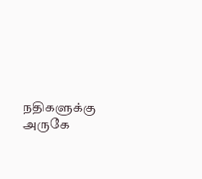நதிகளுக்கு அருகே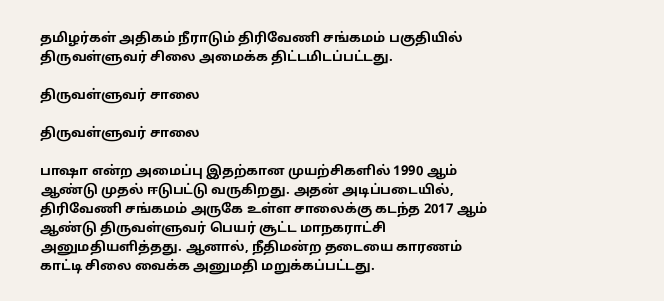தமிழர்கள் அதிகம் நீராடும் திரிவேணி சங்கமம் பகுதியில் திருவள்ளுவர் சிலை அமைக்க திட்டமிடப்பட்டது.

திருவள்ளுவர் சாலை

திருவள்ளுவர் சாலை

பாஷா என்ற அமைப்பு இதற்கான முயற்சிகளில் 1990 ஆம் ஆண்டு முதல் ஈடுபட்டு வருகிறது. அதன் அடிப்படையில், திரிவேணி சங்கமம் அருகே உள்ள சாலைக்கு கடந்த 2017 ஆம் ஆண்டு திருவள்ளுவர் பெயர் சூட்ட மாநகராட்சி அனுமதியளித்தது. ஆனால், நீதிமன்ற தடையை காரணம் காட்டி சிலை வைக்க அனுமதி மறுக்கப்பட்டது.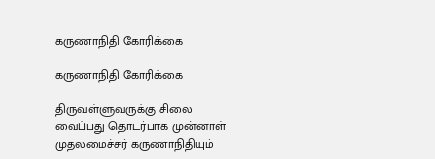கருணாநிதி கோரிக்கை

கருணாநிதி கோரிக்கை

திருவள்ளுவருக்கு சிலை வைப்பது தொடர்பாக முன்னாள் முதலமைச்சர் கருணாநிதியும்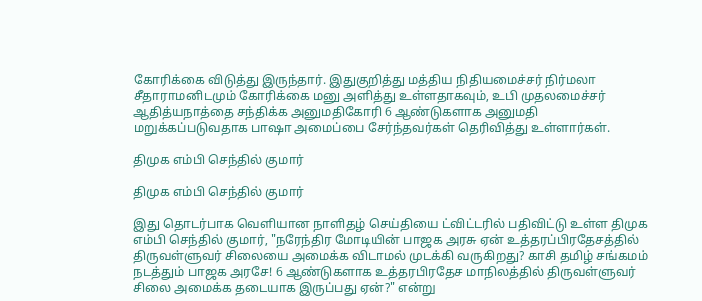கோரிக்கை விடுத்து இருந்தார். இதுகுறித்து மத்திய நிதியமைச்சர் நிர்மலா சீதாராமனிடமும் கோரிக்கை மனு அளித்து உள்ளதாகவும், உபி முதலமைச்சர் ஆதித்யநாத்தை சந்திக்க அனுமதிகோரி 6 ஆண்டுகளாக அனுமதி மறுக்கப்படுவதாக பாஷா அமைப்பை சேர்ந்தவர்கள் தெரிவித்து உள்ளார்கள்.

திமுக எம்பி செந்தில் குமார்

திமுக எம்பி செந்தில் குமார்

இது தொடர்பாக வெளியான நாளிதழ் செய்தியை ட்விட்டரில் பதிவிட்டு உள்ள திமுக எம்பி செந்தில் குமார், "நரேந்திர மோடியின் பாஜக அரசு ஏன் உத்தரப்பிரதேசத்தில் திருவள்ளுவர் சிலையை அமைக்க விடாமல் முடக்கி வருகிறது? காசி தமிழ் சங்கமம் நடத்தும் பாஜக அரசே! 6 ஆண்டுகளாக உத்தரபிரதேச மாநிலத்தில் திருவள்ளுவர் சிலை அமைக்க தடையாக இருப்பது ஏன்?" என்று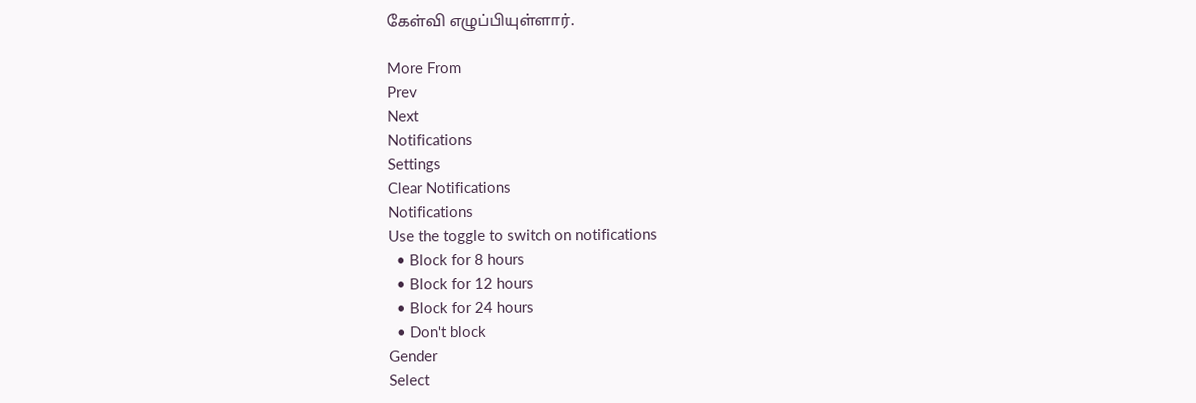கேள்வி எழுப்பியுள்ளார்.

More From
Prev
Next
Notifications
Settings
Clear Notifications
Notifications
Use the toggle to switch on notifications
  • Block for 8 hours
  • Block for 12 hours
  • Block for 24 hours
  • Don't block
Gender
Select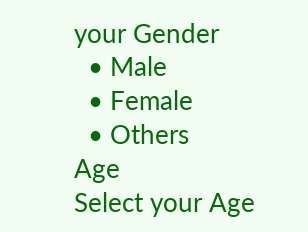your Gender
  • Male
  • Female
  • Others
Age
Select your Age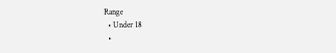Range
  • Under 18
  •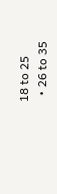18 to 25
  • 26 to 35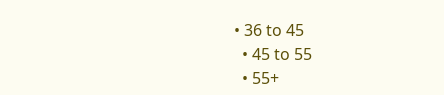• 36 to 45
  • 45 to 55
  • 55+